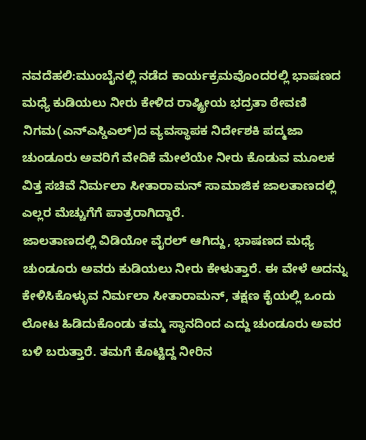ನವದೆಹಲಿ:ಮುಂಬೈನಲ್ಲಿ ನಡೆದ ಕಾರ್ಯಕ್ರಮವೊಂದರಲ್ಲಿ ಭಾಷಣದ ಮಧ್ಯೆ ಕುಡಿಯಲು ನೀರು ಕೇಳಿದ ರಾಷ್ಟ್ರೀಯ ಭದ್ರತಾ ಠೇವಣಿ ನಿಗಮ(ಎನ್ಎಸ್ಡಿಎಲ್)ದ ವ್ಯವಸ್ಥಾಪಕ ನಿರ್ದೇಶಕಿ ಪದ್ಮಜಾ ಚುಂಡೂರು ಅವರಿಗೆ ವೇದಿಕೆ ಮೇಲೆಯೇ ನೀರು ಕೊಡುವ ಮೂಲಕ ವಿತ್ತ ಸಚಿವೆ ನಿರ್ಮಲಾ ಸೀತಾರಾಮನ್ ಸಾಮಾಜಿಕ ಜಾಲತಾಣದಲ್ಲಿ ಎಲ್ಲರ ಮೆಚ್ಚುಗೆಗೆ ಪಾತ್ರರಾಗಿದ್ದಾರೆ.
ಜಾಲತಾಣದಲ್ಲಿ ವಿಡಿಯೋ ವೈರಲ್ ಆಗಿದ್ದು, ಭಾಷಣದ ಮಧ್ಯೆ ಚುಂಡೂರು ಅವರು ಕುಡಿಯಲು ನೀರು ಕೇಳುತ್ತಾರೆ. ಈ ವೇಳೆ ಅದನ್ನು ಕೇಳಿಸಿಕೊಳ್ಳುವ ನಿರ್ಮಲಾ ಸೀತಾರಾಮನ್, ತಕ್ಷಣ ಕೈಯಲ್ಲಿ ಒಂದು ಲೋಟ ಹಿಡಿದುಕೊಂಡು ತಮ್ಮ ಸ್ಥಾನದಿಂದ ಎದ್ದು ಚುಂಡೂರು ಅವರ ಬಳಿ ಬರುತ್ತಾರೆ. ತಮಗೆ ಕೊಟ್ಟಿದ್ದ ನೀರಿನ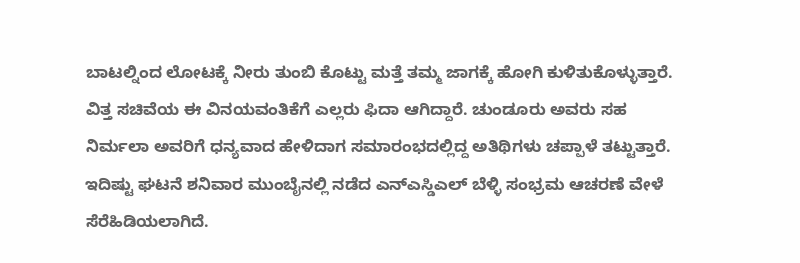ಬಾಟಲ್ನಿಂದ ಲೋಟಕ್ಕೆ ನೀರು ತುಂಬಿ ಕೊಟ್ಟು ಮತ್ತೆ ತಮ್ಮ ಜಾಗಕ್ಕೆ ಹೋಗಿ ಕುಳಿತುಕೊಳ್ಳುತ್ತಾರೆ.
ವಿತ್ತ ಸಚಿವೆಯ ಈ ವಿನಯವಂತಿಕೆಗೆ ಎಲ್ಲರು ಫಿದಾ ಆಗಿದ್ದಾರೆ. ಚುಂಡೂರು ಅವರು ಸಹ ನಿರ್ಮಲಾ ಅವರಿಗೆ ಧನ್ಯವಾದ ಹೇಳಿದಾಗ ಸಮಾರಂಭದಲ್ಲಿದ್ದ ಅತಿಥಿಗಳು ಚಪ್ಪಾಳೆ ತಟ್ಟುತ್ತಾರೆ. ಇದಿಷ್ಟು ಘಟನೆ ಶನಿವಾರ ಮುಂಬೈನಲ್ಲಿ ನಡೆದ ಎನ್ಎಸ್ಡಿಎಲ್ ಬೆಳ್ಳಿ ಸಂಭ್ರಮ ಆಚರಣೆ ವೇಳೆ ಸೆರೆಹಿಡಿಯಲಾಗಿದೆ.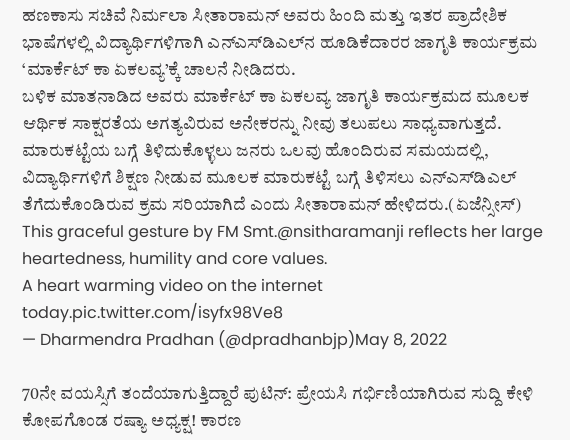ಹಣಕಾಸು ಸಚಿವೆ ನಿರ್ಮಲಾ ಸೀತಾರಾಮನ್ ಅವರು ಹಿಂದಿ ಮತ್ತು ಇತರ ಪ್ರಾದೇಶಿಕ ಭಾಷೆಗಳಲ್ಲಿ ವಿದ್ಯಾರ್ಥಿಗಳಿಗಾಗಿ ಎನ್‌ಎಸ್‌ಡಿಎಲ್‌ನ ಹೂಡಿಕೆದಾರರ ಜಾಗೃತಿ ಕಾರ್ಯಕ್ರಮ ‘ಮಾರ್ಕೆಟ್ ಕಾ ಏಕಲವ್ಯ’ಕ್ಕೆ ಚಾಲನೆ ನೀಡಿದರು.
ಬಳಿಕ ಮಾತನಾಡಿದ ಅವರು ಮಾರ್ಕೆಟ್ ಕಾ ಏಕಲವ್ಯ ಜಾಗೃತಿ ಕಾರ್ಯಕ್ರಮದ ಮೂಲಕ ಆರ್ಥಿಕ ಸಾಕ್ಷರತೆಯ ಅಗತ್ಯವಿರುವ ಅನೇಕರನ್ನು ನೀವು ತಲುಪಲು ಸಾಧ್ಯವಾಗುತ್ತದೆ. ಮಾರುಕಟ್ಟೆಯ ಬಗ್ಗೆ ತಿಳಿದುಕೊಳ್ಳಲು ಜನರು ಒಲವು ಹೊಂದಿರುವ ಸಮಯದಲ್ಲಿ, ವಿದ್ಯಾರ್ಥಿಗಳಿಗೆ ಶಿಕ್ಷಣ ನೀಡುವ ಮೂಲಕ ಮಾರುಕಟ್ಟೆ ಬಗ್ಗೆ ತಿಳಿಸಲು ಎನ್‌ಎಸ್‌ಡಿಎಲ್ ತೆಗೆದುಕೊಂಡಿರುವ ಕ್ರಮ ಸರಿಯಾಗಿದೆ ಎಂದು ಸೀತಾರಾಮನ್ ಹೇಳಿದರು.(ಏಜೆನ್ಸೀಸ್)
This graceful gesture by FM Smt.@nsitharamanji reflects her large heartedness, humility and core values.
A heart warming video on the internet today.pic.twitter.com/isyfx98Ve8
— Dharmendra Pradhan (@dpradhanbjp)May 8, 2022

70ನೇ ವಯಸ್ಸಿಗೆ ತಂದೆಯಾಗುತ್ತಿದ್ದಾರೆ ಪುಟಿನ್: ಪ್ರೇಯಸಿ ಗರ್ಭಿಣಿಯಾಗಿರುವ ಸುದ್ದಿ ಕೇಳಿ ಕೋಪಗೊಂಡ ರಷ್ಯಾ ಅಧ್ಯಕ್ಷ! ಕಾರಣ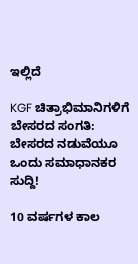ಇಲ್ಲಿದೆ

KGF ಚಿತ್ರಾಭಿಮಾನಿಗಳಿಗೆ ಬೇಸರದ ಸಂಗತಿ: ಬೇಸರದ ನಡುವೆಯೂ ಒಂದು ಸಮಾಧಾನಕರ ಸುದ್ದಿ!

10 ವರ್ಷಗಳ ಕಾಲ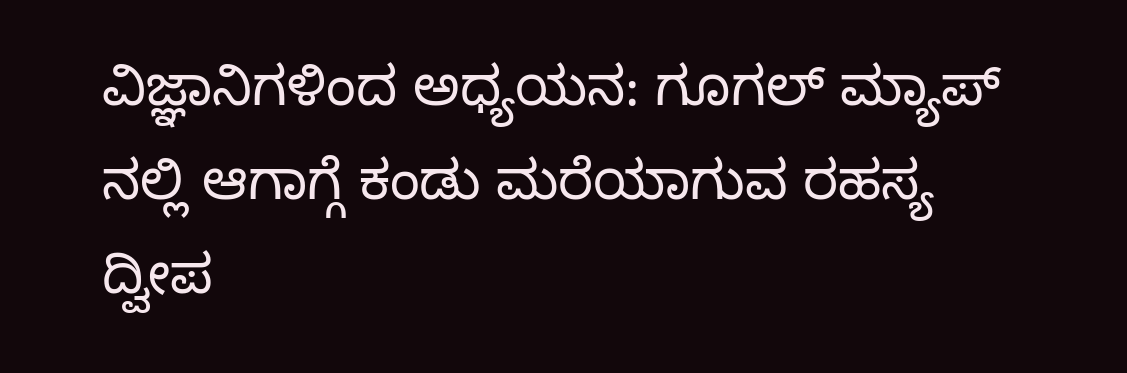ವಿಜ್ಞಾನಿಗಳಿಂದ ಅಧ್ಯಯನ: ಗೂಗಲ್ ಮ್ಯಾಪ್ ನಲ್ಲಿ ಆಗಾಗ್ಗೆ ಕಂಡು ಮರೆಯಾಗುವ ರಹಸ್ಯ ದ್ವೀಪ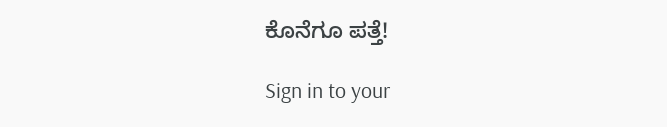ಕೊನೆಗೂ ಪತ್ತೆ!

Sign in to your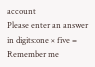account
Please enter an answer in digits:one × five =
Remember me